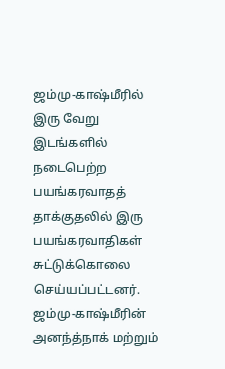ஜம்மு-காஷ்மீரில் இரு வேறு இடங்களில் நடைபெற்ற பயங்கரவாதத் தாக்குதலில் இரு பயங்கரவாதிகள் சுட்டுக்கொலை செய்யப்பட்டனர்.
ஜம்மு-காஷ்மீரின் அனந்த்நாக் மற்றும்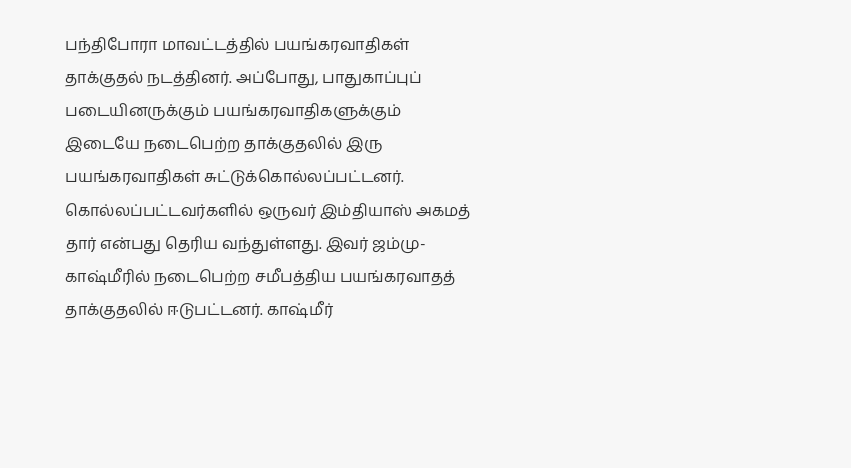பந்திபோரா மாவட்டத்தில் பயங்கரவாதிகள் தாக்குதல் நடத்தினர். அப்போது, பாதுகாப்புப் படையினருக்கும் பயங்கரவாதிகளுக்கும் இடையே நடைபெற்ற தாக்குதலில் இரு பயங்கரவாதிகள் சுட்டுக்கொல்லப்பட்டனர்.
கொல்லப்பட்டவர்களில் ஒருவர் இம்தியாஸ் அகமத் தார் என்பது தெரிய வந்துள்ளது. இவர் ஜம்மு-காஷ்மீரில் நடைபெற்ற சமீபத்திய பயங்கரவாதத் தாக்குதலில் ஈடுபட்டனர். காஷ்மீர்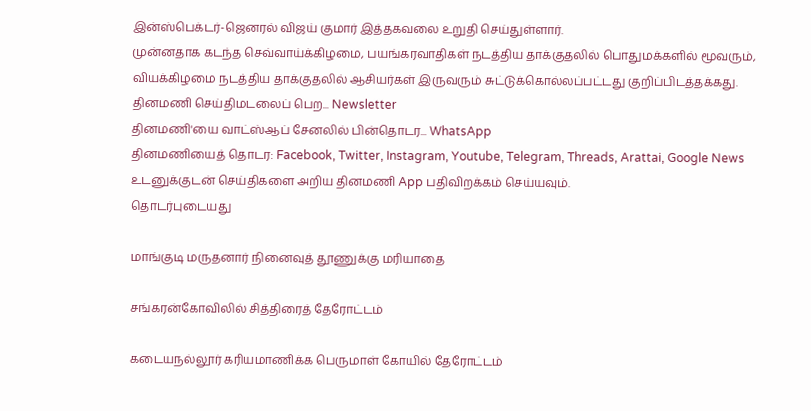இன்ஸ்பெக்டர்-ஜெனரல் விஜய் குமார் இத்தகவலை உறுதி செய்துள்ளார்.
முன்னதாக கடந்த செவ்வாய்க்கிழமை, பயங்கரவாதிகள் நடத்திய தாக்குதலில் பொதுமக்களில் மூவரும், வியக்கிழமை நடத்திய தாக்குதலில் ஆசியர்கள் இருவரும் சுட்டுக்கொல்லப்பட்டது குறிப்பிடத்தக்கது.
தினமணி செய்திமடலைப் பெற... Newsletter
தினமணி'யை வாட்ஸ்ஆப் சேனலில் பின்தொடர... WhatsApp
தினமணியைத் தொடர: Facebook, Twitter, Instagram, Youtube, Telegram, Threads, Arattai, Google News
உடனுக்குடன் செய்திகளை அறிய தினமணி App பதிவிறக்கம் செய்யவும்.
தொடர்புடையது

மாங்குடி மருதனார் நினைவுத் தூணுக்கு மரியாதை

சங்கரன்கோவிலில் சித்திரைத் தேரோட்டம்

கடையநல்லூர் கரியமாணிக்க பெருமாள் கோயில் தேரோட்டம்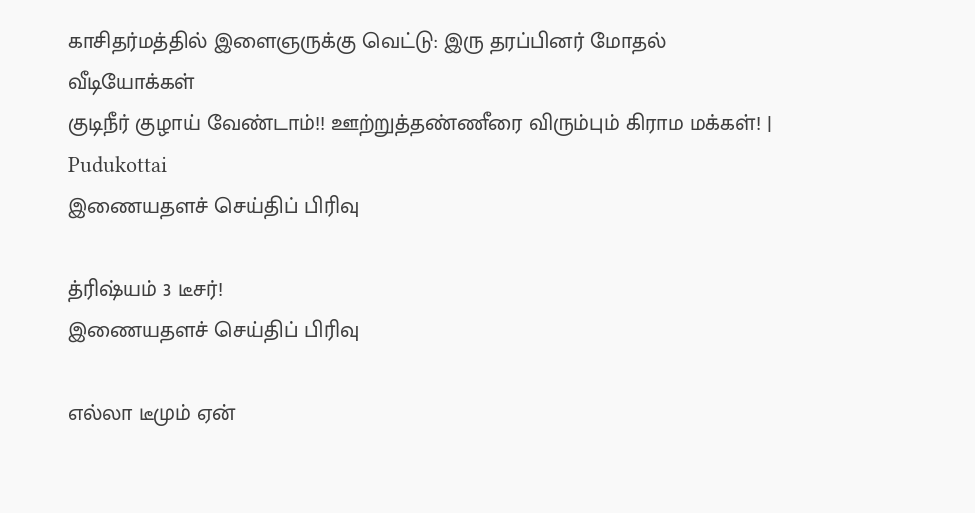காசிதர்மத்தில் இளைஞருக்கு வெட்டு: இரு தரப்பினர் மோதல்
வீடியோக்கள்
குடிநீர் குழாய் வேண்டாம்!! ஊற்றுத்தண்ணீரை விரும்பும் கிராம மக்கள்! | Pudukottai
இணையதளச் செய்திப் பிரிவு

த்ரிஷ்யம் 3 டீசர்!
இணையதளச் செய்திப் பிரிவு

எல்லா டீமும் ஏன்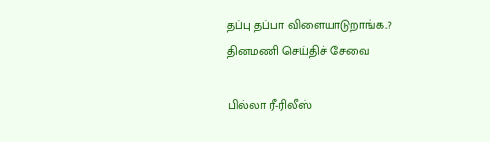தப்பு தப்பா விளையாடுறாங்க..?
தினமணி செய்திச் சேவை

பில்லா ரீ-ரிலீஸ்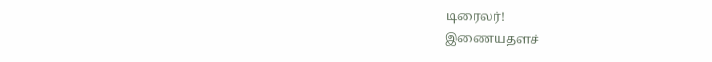டிரைலர்!
இணையதளச்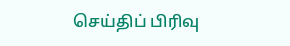செய்திப் பிரிவு